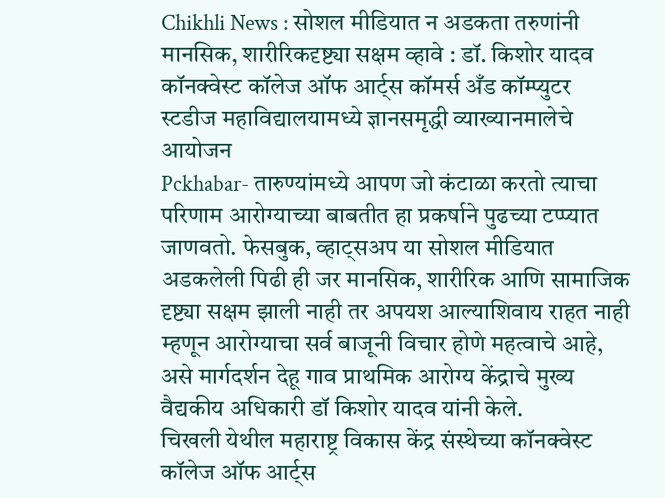Chikhli News : सोशल मीडियात न अडकता तरुणांनी मानसिक, शारीरिकदृष्ट्या सक्षम व्हावे : डॉ. किशोर यादव
कॉनक्वेस्ट कॉलेज ऑफ आर्ट्स कॉमर्स अँड कॉम्प्युटर स्टडीज महाविद्यालयामध्ये ज्ञानसमृद्धी व्याख्यानमालेचे आयोजन
Pckhabar- तारुण्यांमध्ये आपण जो कंटाळा करतो त्याचा परिणाम आरोग्याच्या बाबतीत हा प्रकर्षाने पुढच्या टप्प्यात जाणवतो. फेसबुक, व्हाट्सअप या सोशल मीडियात अडकलेली पिढी ही जर मानसिक, शारीरिक आणि सामाजिक दृष्ट्या सक्षम झाली नाही तर अपयश आल्याशिवाय राहत नाही म्हणून आरोग्याचा सर्व बाजूनी विचार होणे महत्वाचे आहे, असे मार्गदर्शन देहू गाव प्राथमिक आरोग्य केंद्राचे मुख्य वैद्यकीय अधिकारी डॉ किशोर यादव यांनी केले.
चिखली येथील महाराष्ट्र विकास केंद्र संस्थेच्या कॉनक्वेस्ट कॉलेज ऑफ आर्ट्स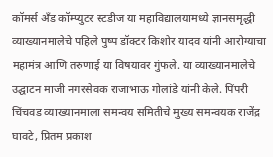कॉमर्स अँड कॉम्प्युटर स्टडीज या महाविद्यालयामध्ये ज्ञानसमृद्धी व्याख्यानमालेचे पहिले पुष्प डॉक्टर किशोर यादव यांनी आरोग्याचा महामंत्र आणि तरुणाई या विषयावर गुंफले. या व्याख्यानमालेचे उद्घाटन माजी नगरसेवक राजाभाऊ गोलांडे यांनी केले. पिंपरी चिंचवड व्याख्यानमाला समन्वय समितीचे मुख्य समन्वयक राजेंद्र घावटे, प्रितम प्रकाश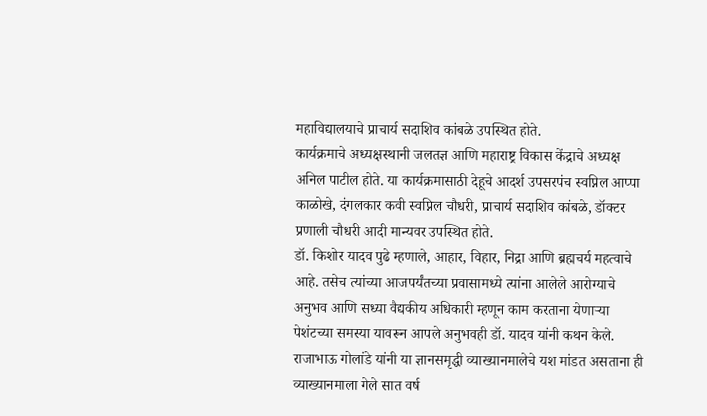महाविद्यालयाचे प्राचार्य सदाशिव कांबळे उपस्थित होते.
कार्यक्रमाचे अध्यक्षस्थानी जलतज्ञ आणि महाराष्ट्र विकास केंद्राचे अध्यक्ष अनिल पाटील होते. या कार्यक्रमासाठी देहूचे आदर्श उपसरपंच स्वप्निल आप्पा काळोखे, दंगलकार कवी स्वप्निल चौधरी, प्राचार्य सदाशिव कांबळे, डॉक्टर प्रणाली चौधरी आदी मान्यवर उपस्थित होते.
डॉ. किशोर यादव पुढे म्हणाले, आहार, विहार, निद्रा आणि ब्रह्मचर्य महत्वाचे आहे. तसेच त्यांच्या आजपर्यंतच्या प्रवासामध्ये त्यांना आलेले आरोग्याचे अनुभव आणि सध्या वैद्यकीय अधिकारी म्हणून काम करताना येणाऱ्या पेशंटच्या समस्या यावरून आपले अनुभवही डॉ. यादव यांनी कथन केले.
राजाभाऊ गोलांडे यांनी या ज्ञानसमृद्धी व्याख्यानमालेचे यश मांडत असताना ही व्याख्यानमाला गेले सात वर्ष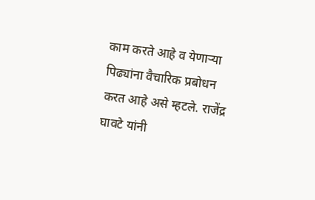काम करते आहे व येणाऱ्या पिढ्यांना वैचारिक प्रबोधन करत आहे असे म्हटले. राजेंद्र घावटे यांनी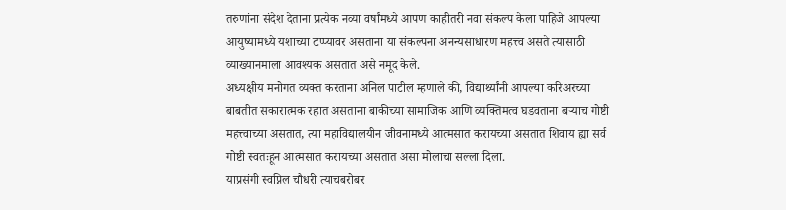तरुणांना संदेश देताना प्रत्येक नव्या वर्षांमध्ये आपण काहीतरी नवा संकल्प केला पाहिजे आपल्या आयुष्यामध्ये यशाच्या टप्प्यावर असताना या संकल्पना अनन्यसाधारण महत्त्व असते त्यासाठी व्याख्यानमाला आवश्यक असतात असे नमूद केले.
अध्यक्षीय मनोगत व्यक्त करताना अनिल पाटील म्हणाले की, विद्यार्थ्यांनी आपल्या करिअरच्या बाबतीत सकारात्मक रहात असताना बाकीच्या सामाजिक आणि व्यक्तिमत्व घडवताना बऱ्याच गोष्टी महत्त्वाच्या असतात, त्या महाविद्यालयीन जीवनामध्ये आत्मसात करायच्या असतात शिवाय ह्या सर्व गोष्टी स्वतःहून आत्मसात करायच्या असतात असा मोलाचा सल्ला दिला.
याप्रसंगी स्वप्निल चौधरी त्याचबरोबर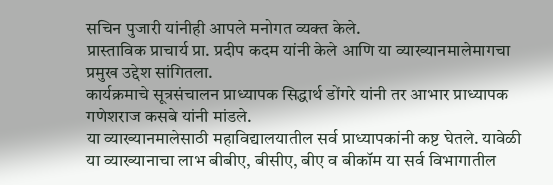सचिन पुजारी यांनीही आपले मनोगत व्यक्त केले.
प्रास्ताविक प्राचार्य प्रा. प्रदीप कदम यांनी केले आणि या व्याख्यानमालेमागचा प्रमुख उद्देश सांगितला.
कार्यक्रमाचे सूत्रसंचालन प्राध्यापक सिद्धार्थ डोंगरे यांनी तर आभार प्राध्यापक गणेशराज कसबे यांनी मांडले.
या व्याख्यानमालेसाठी महाविद्यालयातील सर्व प्राध्यापकांनी कष्ट घेतले. यावेळी या व्याख्यानाचा लाभ बीबीए, बीसीए, बीए व बीकॉम या सर्व विभागातील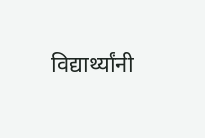विद्यार्थ्यांनी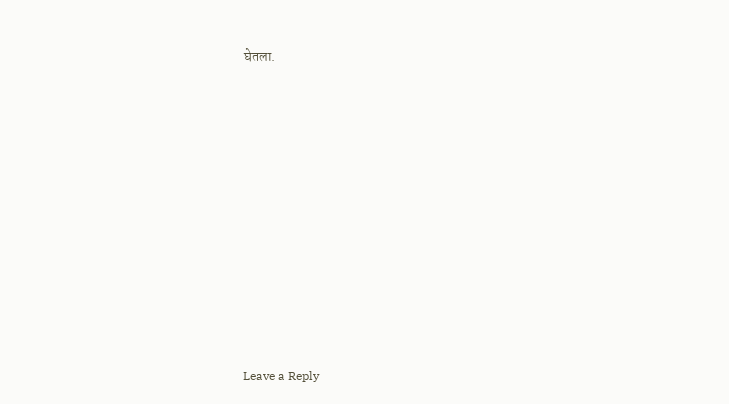घेतला.











Leave a Reply